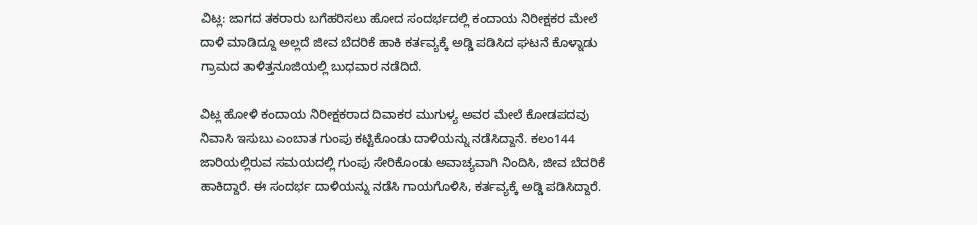ವಿಟ್ಲ: ಜಾಗದ ತಕರಾರು ಬಗೆಹರಿಸಲು ಹೋದ ಸಂದರ್ಭದಲ್ಲಿ ಕಂದಾಯ ನಿರೀಕ್ಷಕರ ಮೇಲೆ ದಾಳಿ ಮಾಡಿದ್ದೂ ಅಲ್ಲದೆ ಜೀವ ಬೆದರಿಕೆ ಹಾಕಿ ಕರ್ತವ್ಯಕ್ಕೆ ಅಡ್ಡಿ ಪಡಿಸಿದ ಘಟನೆ ಕೊಳ್ನಾಡು ಗ್ರಾಮದ ತಾಳಿತ್ತನೂಜಿಯಲ್ಲಿ ಬುಧವಾರ ನಡೆದಿದೆ.

ವಿಟ್ಲ ಹೋಳಿ ಕಂದಾಯ ನಿರೀಕ್ಷಕರಾದ ದಿವಾಕರ ಮುಗುಳ್ಯ ಅವರ ಮೇಲೆ ಕೋಡಪದವು ನಿವಾಸಿ ಇಸುಬು ಎಂಬಾತ ಗುಂಪು ಕಟ್ಟಿಕೊಂಡು ದಾಳಿಯನ್ನು ನಡೆಸಿದ್ದಾನೆ. ಕಲಂ144 ಜಾರಿಯಲ್ಲಿರುವ ಸಮಯದಲ್ಲಿ ಗುಂಪು ಸೇರಿಕೊಂಡು ಅವಾಚ್ಯವಾಗಿ ನಿಂದಿಸಿ, ಜೀವ ಬೆದರಿಕೆ ಹಾಕಿದ್ದಾರೆ. ಈ ಸಂದರ್ಭ ದಾಳಿಯನ್ನು ನಡೆಸಿ ಗಾಯಗೊಳಿಸಿ, ಕರ್ತವ್ಯಕ್ಕೆ ಅಡ್ಡಿ ಪಡಿಸಿದ್ದಾರೆ.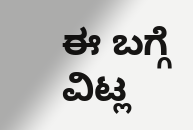ಈ ಬಗ್ಗೆ ವಿಟ್ಲ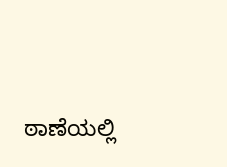ಠಾಣೆಯಲ್ಲಿ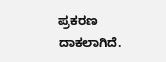ಪ್ರಕರಣ ದಾಕಲಾಗಿದೆ.